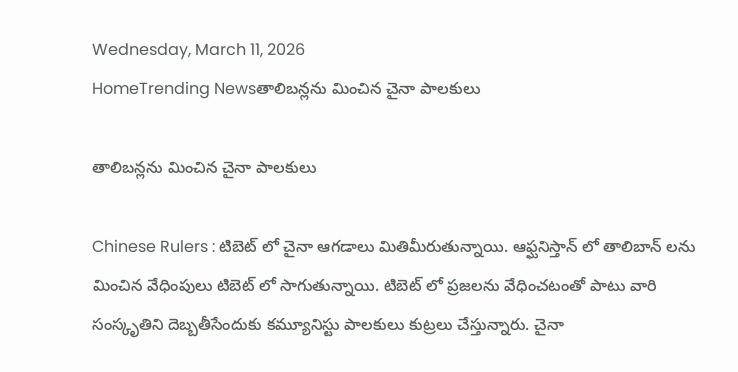Wednesday, March 11, 2026
HomeTrending Newsతాలిబన్లను మించిన చైనా పాలకులు

తాలిబన్లను మించిన చైనా పాలకులు

Chinese Rulers : టిబెట్ లో చైనా ఆగడాలు మితిమీరుతున్నాయి. ఆఫ్ఘనిస్తాన్ లో తాలిబాన్ లను మించిన వేధింపులు టిబెట్ లో సాగుతున్నాయి. టిబెట్ లో ప్రజలను వేధించటంతో పాటు వారి సంస్కృతిని దెబ్బతీసేందుకు కమ్యూనిస్టు పాలకులు కుట్రలు చేస్తున్నారు. చైనా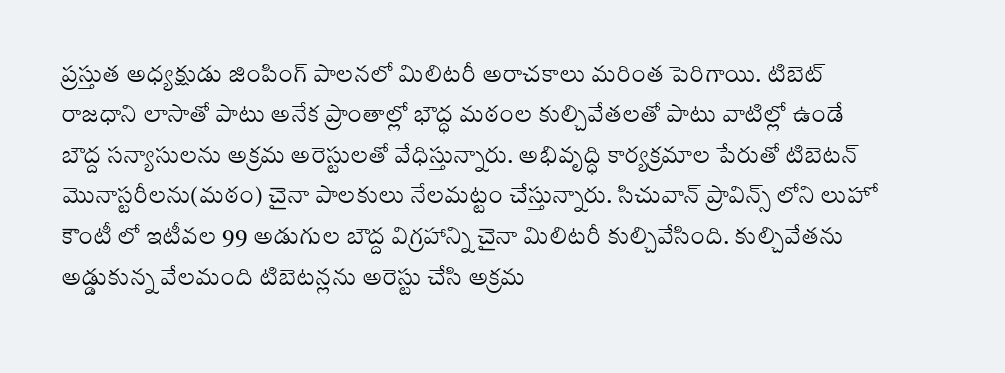ప్రస్తుత అధ్యక్షుడు జింపింగ్ పాలనలో మిలిటరీ అరాచకాలు మరింత పెరిగాయి. టిబెట్ రాజధాని లాసాతో పాటు అనేక ప్రాంతాల్లో భౌద్ధ మఠంల కుల్చివేతలతో పాటు వాటిల్లో ఉండే బౌద్ద సన్యాసులను అక్రమ అరెస్టులతో వేధిస్తున్నారు. అభివృద్ధి కార్యక్రమాల పేరుతో టిబెటన్ మొనాస్టరీలను(మఠం) చైనా పాలకులు నేలమట్టం చేస్తున్నారు. సిచువాన్ ప్రావిన్స్ లోని లుహో కౌంటీ లో ఇటీవల 99 అడుగుల బౌద్ద విగ్రహాన్ని చైనా మిలిటరీ కుల్చివేసింది. కుల్చివేతను అడ్డుకున్న వేలమంది టిబెటన్లను అరెస్టు చేసి అక్రమ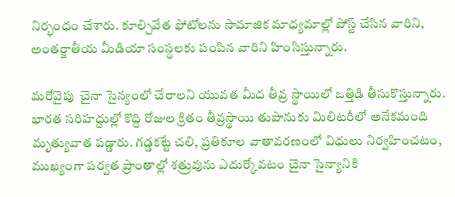నిర్భంధం చేశారు. కూల్చివేత ఫోటోలను సామాజిక మాధ్యమాల్లో పోస్ట్ చేసిన వారిని, అంతర్జాతీయ మీడియా సంస్థలకు పంపిన వారిని హింసిస్తున్నారు.

మరోవైపు  చైనా సైన్యంలో చేరాలని యువత మీద తీవ్ర స్థాయిలో ఒత్తిడి తీసుకొస్తున్నారు. భారత సరిహద్దుల్లో కొద్ది రోజుల క్రితం తీవ్రస్థాయి తుపానుకు మిలిటరీలో అనేకమంది మృత్యువాత పడ్డారు. గడ్డకట్టే చలి, ప్రతికూల వాతావరణంలో విధులు నిర్వహించటం, ముఖ్యంగా పర్వత ప్రాంతాల్లో శత్రువును ఎదుర్కోవటం చైనా సైన్యానికి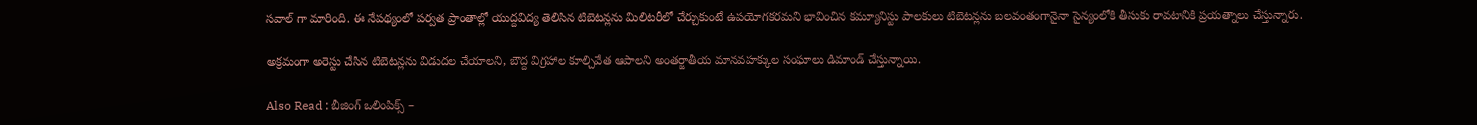సవాల్ గా మారింది. ఈ నేపథ్యంలో పర్వత ప్రాంతాల్లో యుద్దవిద్య తెలిసిన టిబెటన్లను మిలిటరీలో చేర్చుకుంటే ఉపయోగకరమని భావించిన కమ్యూనిస్టు పాలకులు టిబెటన్లను బలవంతంగానైనా సైన్యంలోకి తీసుకు రావటానికి ప్రయత్నాలు చేస్తున్నారు.

అక్రమంగా అరెస్టు చేసిన టిబెటన్లను విడుదల చేయాలని, బౌద్ద విగ్రహాల కూల్చివేత ఆపాలని అంతర్జాతీయ మానవహక్కుల సంఘాలు డిమాండ్ చేస్తున్నాయి.

Also Read : బీజింగ్ ఒలింపిక్స్‌ –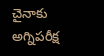చైనాకు అగ్నిపరీక్ష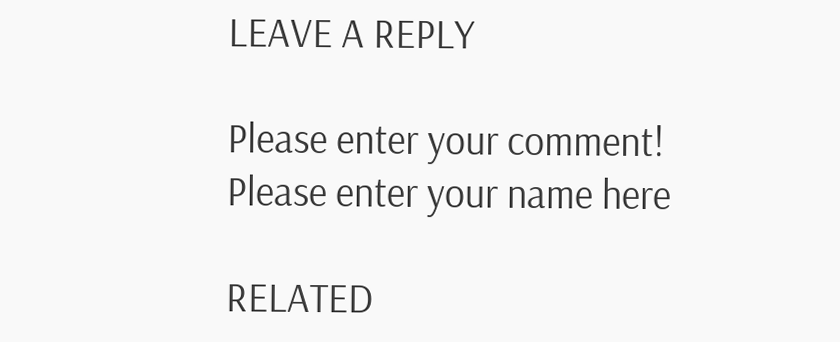LEAVE A REPLY

Please enter your comment!
Please enter your name here

RELATED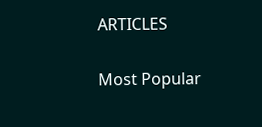ARTICLES

Most Popular